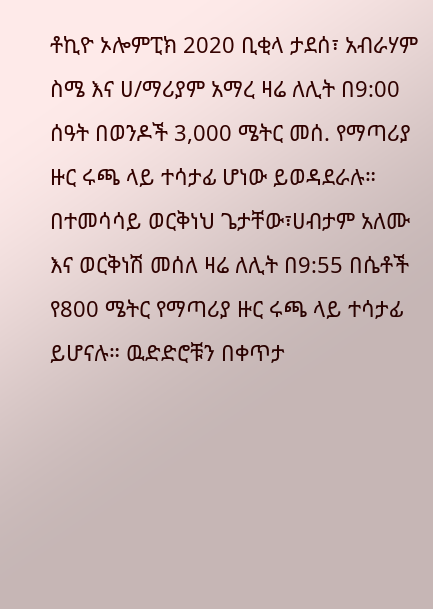ቶኪዮ ኦሎምፒክ 2020 ቢቂላ ታደሰ፣ አብራሃም ስሜ እና ሀ/ማሪያም አማረ ዛሬ ለሊት በ9:00 ሰዓት በወንዶች 3,000 ሜትር መሰ. የማጣሪያ ዙር ሩጫ ላይ ተሳታፊ ሆነው ይወዳደራሉ። በተመሳሳይ ወርቅነህ ጌታቸው፣ሀብታም አለሙ እና ወርቅነሽ መሰለ ዛሬ ለሊት በ9:55 በሴቶች የ800 ሜትር የማጣሪያ ዙር ሩጫ ላይ ተሳታፊ ይሆናሉ። ዉድድሮቹን በቀጥታ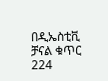በዲኤስቲቪ ቻናል ቁጥር 224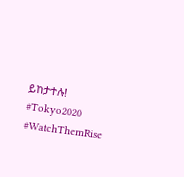ይከታተሉ! #Tokyo2020 #WatchThemRise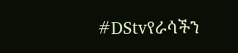#DStvየራሳችን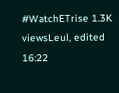#WatchETrise 1.3K viewsLeul, edited 16:22